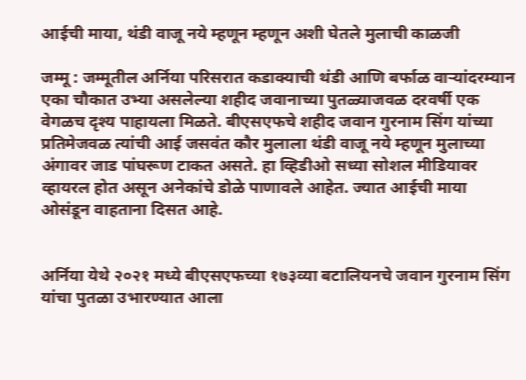आईची माया, थंडी वाजू नये म्हणून म्हणून अशी घेतले मुलाची काळजी

जम्मू : जम्मूतील अर्निया परिसरात कडाक्याची थंडी आणि बर्फाळ वाऱ्यांदरम्यान एका चौकात उभ्या असलेल्या शहीद जवानाच्या पुतळ्याजवळ दरवर्षी एक वेगळच दृश्य पाहायला मिळते. बीएसएफचे शहीद जवान गुरनाम सिंग यांच्या प्रतिमेजवळ त्यांची आई जसवंत कौर मुलाला थंडी वाजू नये म्हणून मुलाच्या अंगावर जाड पांघरूण टाकत असते. हा व्हिडीओ सध्या सोशल मीडियावर व्हायरल होत असून अनेकांचे डोळे पाणावले आहेत. ज्यात आईची माया ओसंडून वाहताना दिसत आहे.


अर्निया येथे २०२१ मध्ये बीएसएफच्या १७३व्या बटालियनचे जवान गुरनाम सिंग यांचा पुतळा उभारण्यात आला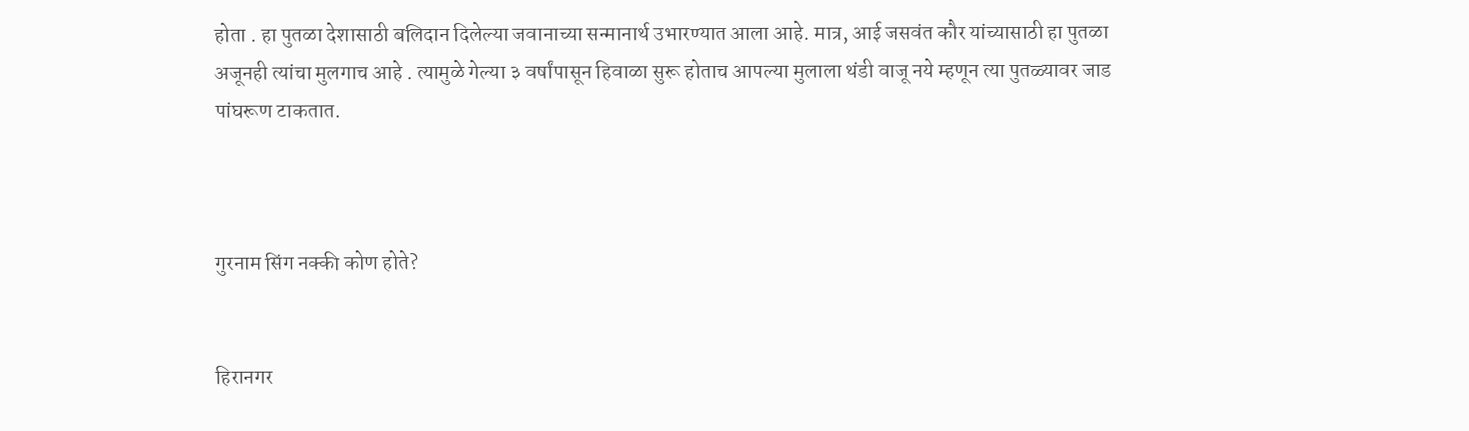होता . हा पुतळा देशासाठी बलिदान दिलेल्या जवानाच्या सन्मानार्थ उभारण्यात आला आहे. मात्र, आई जसवंत कौर यांच्यासाठी हा पुतळा अजूनही त्यांचा मुलगाच आहे . त्यामुळे गेल्या ३ वर्षांपासून हिवाळा सुरू होताच आपल्या मुलाला थंडी वाजू नये म्हणून त्या पुतळ्यावर जाड पांघरूण टाकतात.



गुरनाम सिंग नक्की कोण होते?


हिरानगर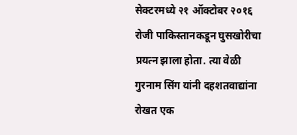सेक्टरमध्ये २१ ऑक्टोबर २०१६ रोजी पाकिस्तानकडून घुसखोरीचा प्रयत्न झाला होता. त्या वेळी गुरनाम सिंग यांनी दहशतवाद्यांना रोखत एक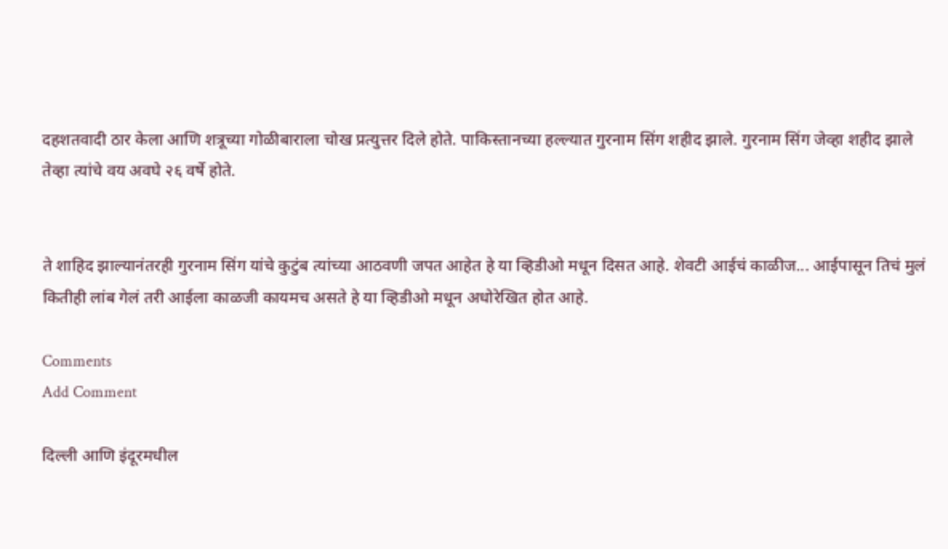दहशतवादी ठार केला आणि शत्रूच्या गोळीबाराला चोख प्रत्युत्तर दिले होते. पाकिस्तानच्या हल्ल्यात गुरनाम सिंग शहीद झाले. गुरनाम सिंग जेव्हा शहीद झाले तेव्हा त्यांचे वय अवघे २६ वर्षे होते.


ते शाहिद झाल्यानंतरही गुरनाम सिंग यांचे कुटुंब त्यांच्या आठवणी जपत आहेत हे या व्हिडीओ मधून दिसत आहे. शेवटी आईचं काळीज... आईपासून तिचं मुलं कितीही लांब गेलं तरी आईला काळजी कायमच असते हे या व्हिडीओ मधून अधोरेखित होत आहे.

Comments
Add Comment

दिल्ली आणि इंदूरमधील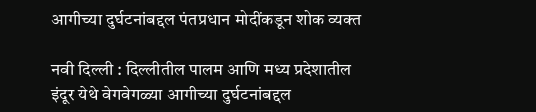आगीच्या दुर्घटनांबद्दल पंतप्रधान मोदींकडून शोक व्यक्त

नवी दिल्ली : दिल्लीतील पालम आणि मध्य प्रदेशातील इंदूर येथे वेगवेगळ्या आगीच्या दुर्घटनांबद्दल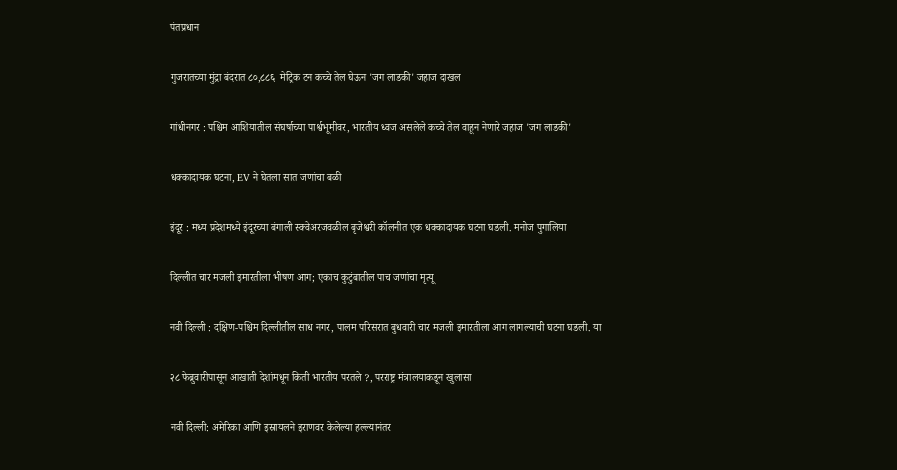पंतप्रधान

गुजरातच्या मुंद्रा बंदरात ८०,८८६  मेट्रिक टन कच्चे तेल घेऊन 'जग लाडकी' जहाज दाखल

गांधीनगर : पश्चिम आशियातील संघर्षाच्या पार्श्वभूमीवर, भारतीय ध्वज असलेले कच्चे तेल वाहून नेणारे जहाज 'जग लाडकी'

धक्कादायक घटना, EV ने घेतला सात जणांचा बळी

इंदूर : मध्य प्रदेशमध्ये इंदूरच्या बंगाली स्क्वेअरजवळील बृजेश्वरी कॉलनीत एक धक्कादायक घटना घडली. मनोज पुगालिया

दिल्लीत चार मजली इमारतीला भीषण आग; एकाच कुटुंबातील पाच जणांचा मृत्यू

नवी दिल्ली : दक्षिण-पश्चिम दिल्लीतील साध नगर, पालम परिसरात बुधवारी चार मजली इमारतीला आग लागल्याची घटना घडली. या

२८ फेब्रुवारीपासून आखाती देशांमधून किती भारतीय परतले ?, परराष्ट्र मंत्रालयाकडून खुलासा

नवी दिल्ली: अमेरिका आणि इस्रायलने इराणवर केलेल्या हल्ल्यानंतर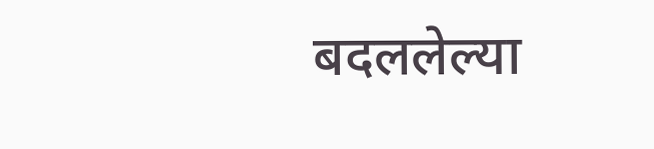बदललेल्या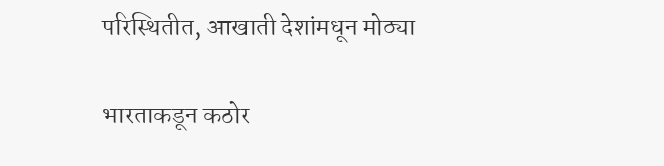परिस्थितीत, आखाती देशांमधून मोठ्या

भारताकडून कठोर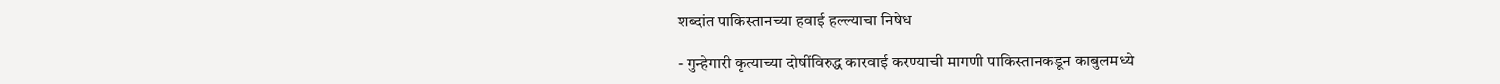शब्दांत पाकिस्तानच्या हवाई हल्ल्याचा निषेध

- गुन्हेगारी कृत्याच्या दोषींविरुद्ध कारवाई करण्याची मागणी पाकिस्तानकडून काबुलमध्ये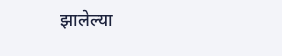झालेल्या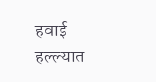हवाई हल्ल्यात